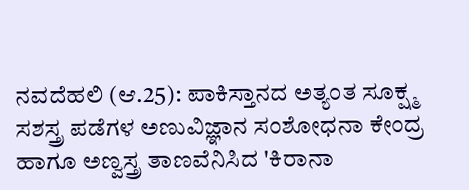ನವದೆಹಲಿ (ಆ.25): ಪಾಕಿಸ್ತಾನದ ಅತ್ಯಂತ ಸೂಕ್ಷ್ಮ ಸಶಸ್ತ್ರ ಪಡೆಗಳ ಅಣುವಿಜ್ಞಾನ ಸಂಶೋಧನಾ ಕೇಂದ್ರ ಹಾಗೂ ಅಣ್ವಸ್ತ್ರ ತಾಣವೆನಿಸಿದ 'ಕಿರಾನಾ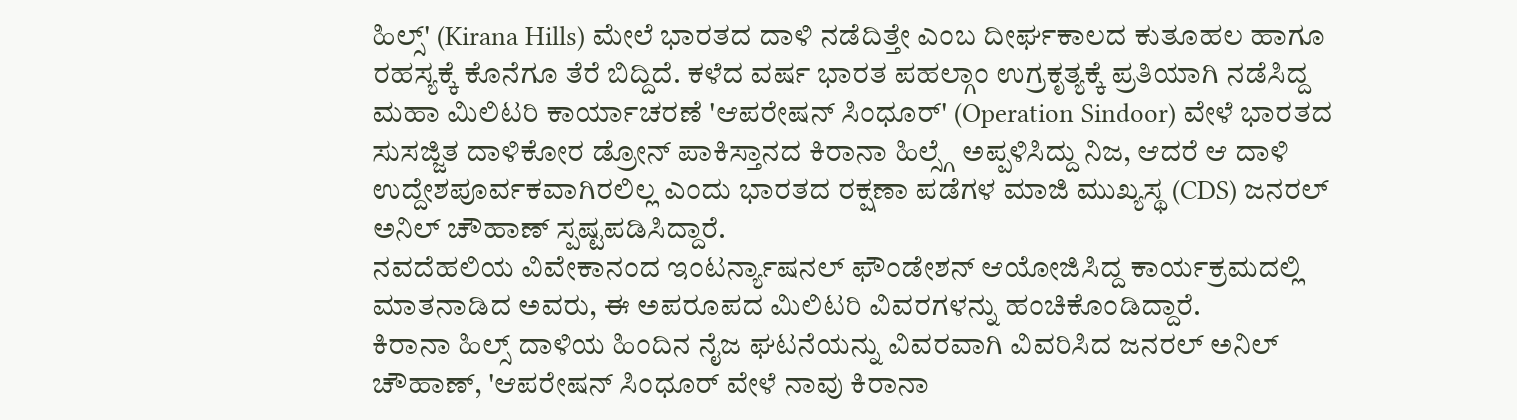ಹಿಲ್ಸ್' (Kirana Hills) ಮೇಲೆ ಭಾರತದ ದಾಳಿ ನಡೆದಿತ್ತೇ ಎಂಬ ದೀರ್ಘಕಾಲದ ಕುತೂಹಲ ಹಾಗೂ ರಹಸ್ಯಕ್ಕೆ ಕೊನೆಗೂ ತೆರೆ ಬಿದ್ದಿದೆ. ಕಳೆದ ವರ್ಷ ಭಾರತ ಪಹಲ್ಗಾಂ ಉಗ್ರಕೃತ್ಯಕ್ಕೆ ಪ್ರತಿಯಾಗಿ ನಡೆಸಿದ್ದ ಮಹಾ ಮಿಲಿಟರಿ ಕಾರ್ಯಾಚರಣೆ 'ಆಪರೇಷನ್ ಸಿಂಧೂರ್' (Operation Sindoor) ವೇಳೆ ಭಾರತದ ಸುಸಜ್ಜಿತ ದಾಳಿಕೋರ ಡ್ರೋನ್ ಪಾಕಿಸ್ತಾನದ ಕಿರಾನಾ ಹಿಲ್ಸ್ಗೆ ಅಪ್ಪಳಿಸಿದ್ದು ನಿಜ, ಆದರೆ ಆ ದಾಳಿ ಉದ್ದೇಶಪೂರ್ವಕವಾಗಿರಲಿಲ್ಲ ಎಂದು ಭಾರತದ ರಕ್ಷಣಾ ಪಡೆಗಳ ಮಾಜಿ ಮುಖ್ಯಸ್ಥ (CDS) ಜನರಲ್ ಅನಿಲ್ ಚೌಹಾಣ್ ಸ್ಪಷ್ಟಪಡಿಸಿದ್ದಾರೆ.
ನವದೆಹಲಿಯ ವಿವೇಕಾನಂದ ಇಂಟರ್ನ್ಯಾಷನಲ್ ಫೌಂಡೇಶನ್ ಆಯೋಜಿಸಿದ್ದ ಕಾರ್ಯಕ್ರಮದಲ್ಲಿ ಮಾತನಾಡಿದ ಅವರು, ಈ ಅಪರೂಪದ ಮಿಲಿಟರಿ ವಿವರಗಳನ್ನು ಹಂಚಿಕೊಂಡಿದ್ದಾರೆ.
ಕಿರಾನಾ ಹಿಲ್ಸ್ ದಾಳಿಯ ಹಿಂದಿನ ನೈಜ ಘಟನೆಯನ್ನು ವಿವರವಾಗಿ ವಿವರಿಸಿದ ಜನರಲ್ ಅನಿಲ್ ಚೌಹಾಣ್, 'ಆಪರೇಷನ್ ಸಿಂಧೂರ್ ವೇಳೆ ನಾವು ಕಿರಾನಾ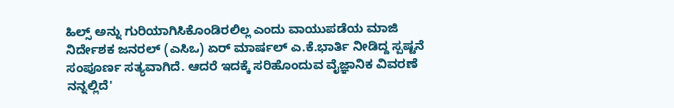ಹಿಲ್ಸ್ ಅನ್ನು ಗುರಿಯಾಗಿಸಿಕೊಂಡಿರಲಿಲ್ಲ ಎಂದು ವಾಯುಪಡೆಯ ಮಾಜಿ ನಿರ್ದೇಶಕ ಜನರಲ್ (ಎಸಿಒ) ಏರ್ ಮಾರ್ಷಲ್ ಎ.ಕೆ.ಭಾರ್ತಿ ನೀಡಿದ್ದ ಸ್ಪಷ್ಟನೆ ಸಂಪೂರ್ಣ ಸತ್ಯವಾಗಿದೆ. ಆದರೆ ಇದಕ್ಕೆ ಸರಿಹೊಂದುವ ವೈಜ್ಞಾನಿಕ ವಿವರಣೆ ನನ್ನಲ್ಲಿದೆ'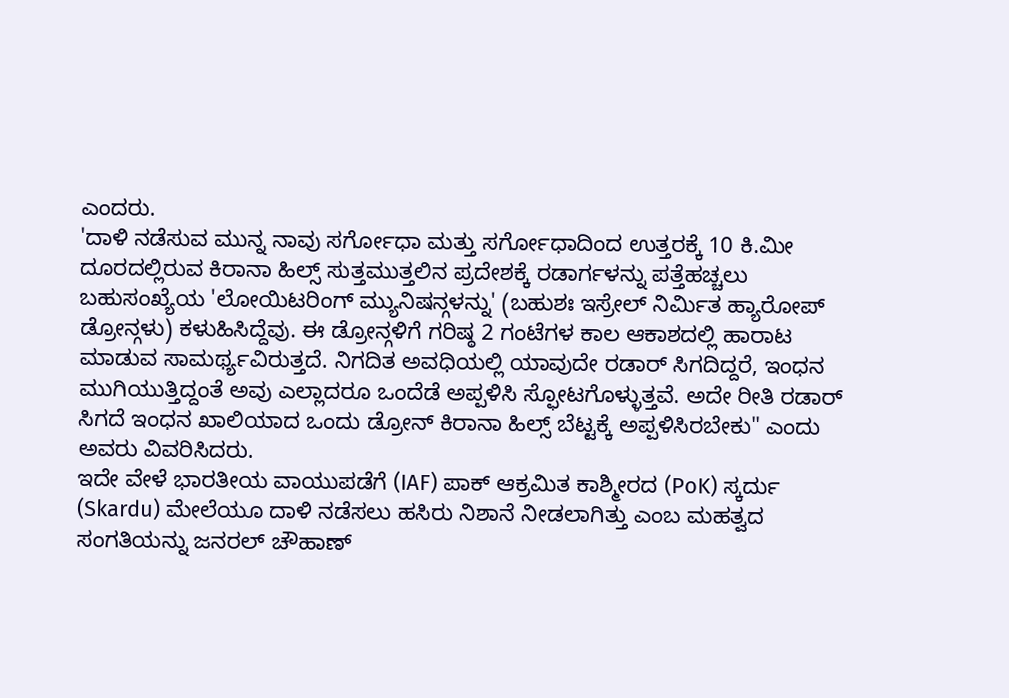ಎಂದರು.
'ದಾಳಿ ನಡೆಸುವ ಮುನ್ನ ನಾವು ಸರ್ಗೋಧಾ ಮತ್ತು ಸರ್ಗೋಧಾದಿಂದ ಉತ್ತರಕ್ಕೆ 10 ಕಿ.ಮೀ ದೂರದಲ್ಲಿರುವ ಕಿರಾನಾ ಹಿಲ್ಸ್ ಸುತ್ತಮುತ್ತಲಿನ ಪ್ರದೇಶಕ್ಕೆ ರಡಾರ್ಗಳನ್ನು ಪತ್ತೆಹಚ್ಚಲು ಬಹುಸಂಖ್ಯೆಯ 'ಲೋಯಿಟರಿಂಗ್ ಮ್ಯುನಿಷನ್ಗಳನ್ನು' (ಬಹುಶಃ ಇಸ್ರೇಲ್ ನಿರ್ಮಿತ ಹ್ಯಾರೋಪ್ ಡ್ರೋನ್ಗಳು) ಕಳುಹಿಸಿದ್ದೆವು. ಈ ಡ್ರೋನ್ಗಳಿಗೆ ಗರಿಷ್ಠ 2 ಗಂಟೆಗಳ ಕಾಲ ಆಕಾಶದಲ್ಲಿ ಹಾರಾಟ ಮಾಡುವ ಸಾಮರ್ಥ್ಯವಿರುತ್ತದೆ. ನಿಗದಿತ ಅವಧಿಯಲ್ಲಿ ಯಾವುದೇ ರಡಾರ್ ಸಿಗದಿದ್ದರೆ, ಇಂಧನ ಮುಗಿಯುತ್ತಿದ್ದಂತೆ ಅವು ಎಲ್ಲಾದರೂ ಒಂದೆಡೆ ಅಪ್ಪಳಿಸಿ ಸ್ಫೋಟಗೊಳ್ಳುತ್ತವೆ. ಅದೇ ರೀತಿ ರಡಾರ್ ಸಿಗದೆ ಇಂಧನ ಖಾಲಿಯಾದ ಒಂದು ಡ್ರೋನ್ ಕಿರಾನಾ ಹಿಲ್ಸ್ ಬೆಟ್ಟಕ್ಕೆ ಅಪ್ಪಳಿಸಿರಬೇಕು" ಎಂದು ಅವರು ವಿವರಿಸಿದರು.
ಇದೇ ವೇಳೆ ಭಾರತೀಯ ವಾಯುಪಡೆಗೆ (IAF) ಪಾಕ್ ಆಕ್ರಮಿತ ಕಾಶ್ಮೀರದ (PoK) ಸ್ಕರ್ದು (Skardu) ಮೇಲೆಯೂ ದಾಳಿ ನಡೆಸಲು ಹಸಿರು ನಿಶಾನೆ ನೀಡಲಾಗಿತ್ತು ಎಂಬ ಮಹತ್ವದ ಸಂಗತಿಯನ್ನು ಜನರಲ್ ಚೌಹಾಣ್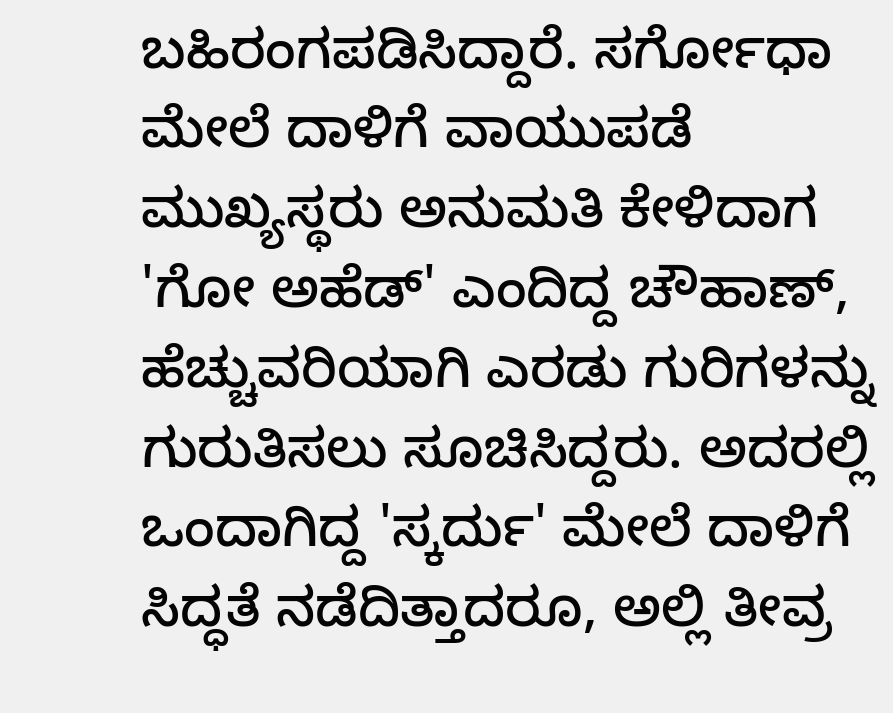ಬಹಿರಂಗಪಡಿಸಿದ್ದಾರೆ. ಸರ್ಗೋಧಾ ಮೇಲೆ ದಾಳಿಗೆ ವಾಯುಪಡೆ ಮುಖ್ಯಸ್ಥರು ಅನುಮತಿ ಕೇಳಿದಾಗ 'ಗೋ ಅಹೆಡ್' ಎಂದಿದ್ದ ಚೌಹಾಣ್, ಹೆಚ್ಚುವರಿಯಾಗಿ ಎರಡು ಗುರಿಗಳನ್ನು ಗುರುತಿಸಲು ಸೂಚಿಸಿದ್ದರು. ಅದರಲ್ಲಿ ಒಂದಾಗಿದ್ದ 'ಸ್ಕರ್ದು' ಮೇಲೆ ದಾಳಿಗೆ ಸಿದ್ಧತೆ ನಡೆದಿತ್ತಾದರೂ, ಅಲ್ಲಿ ತೀವ್ರ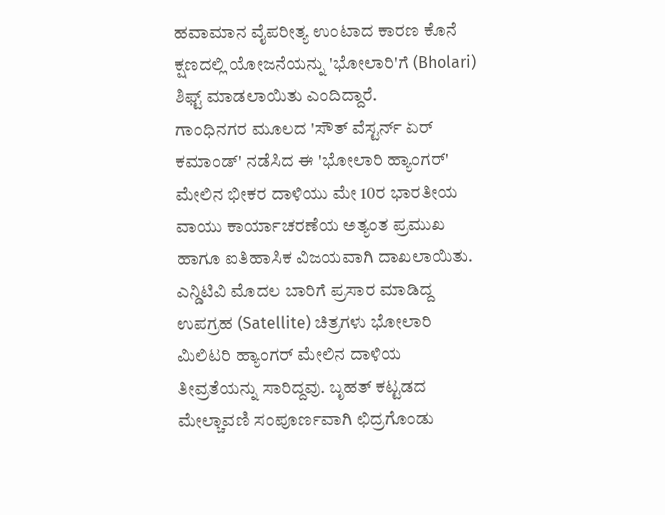ಹವಾಮಾನ ವೈಪರೀತ್ಯ ಉಂಟಾದ ಕಾರಣ ಕೊನೆ ಕ್ಷಣದಲ್ಲಿ ಯೋಜನೆಯನ್ನು 'ಭೋಲಾರಿ'ಗೆ (Bholari) ಶಿಫ್ಟ್ ಮಾಡಲಾಯಿತು ಎಂದಿದ್ದಾರೆ.
ಗಾಂಧಿನಗರ ಮೂಲದ 'ಸೌತ್ ವೆಸ್ಟರ್ನ್ ಏರ್ ಕಮಾಂಡ್' ನಡೆಸಿದ ಈ 'ಭೋಲಾರಿ ಹ್ಯಾಂಗರ್' ಮೇಲಿನ ಭೀಕರ ದಾಳಿಯು ಮೇ 10ರ ಭಾರತೀಯ ವಾಯು ಕಾರ್ಯಾಚರಣೆಯ ಅತ್ಯಂತ ಪ್ರಮುಖ ಹಾಗೂ ಐತಿಹಾಸಿಕ ವಿಜಯವಾಗಿ ದಾಖಲಾಯಿತು.
ಎನ್ಡಿಟಿವಿ ಮೊದಲ ಬಾರಿಗೆ ಪ್ರಸಾರ ಮಾಡಿದ್ದ ಉಪಗ್ರಹ (Satellite) ಚಿತ್ರಗಳು ಭೋಲಾರಿ ಮಿಲಿಟರಿ ಹ್ಯಾಂಗರ್ ಮೇಲಿನ ದಾಳಿಯ ತೀವ್ರತೆಯನ್ನು ಸಾರಿದ್ದವು. ಬೃಹತ್ ಕಟ್ಟಡದ ಮೇಲ್ಚಾವಣಿ ಸಂಪೂರ್ಣವಾಗಿ ಛಿದ್ರಗೊಂಡು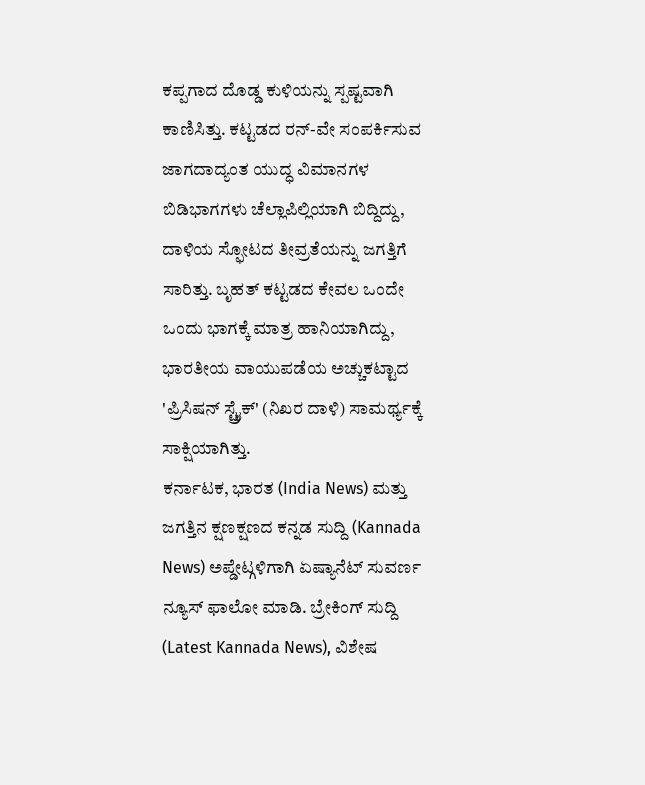ಕಪ್ಪಗಾದ ದೊಡ್ಡ ಕುಳಿಯನ್ನು ಸ್ಪಷ್ಟವಾಗಿ ಕಾಣಿಸಿತ್ತು. ಕಟ್ಟಡದ ರನ್-ವೇ ಸಂಪರ್ಕಿಸುವ ಜಾಗದಾದ್ಯಂತ ಯುದ್ಧ ವಿಮಾನಗಳ ಬಿಡಿಭಾಗಗಳು ಚೆಲ್ಲಾಪಿಲ್ಲಿಯಾಗಿ ಬಿದ್ದಿದ್ದು, ದಾಳಿಯ ಸ್ಫೋಟದ ತೀವ್ರತೆಯನ್ನು ಜಗತ್ತಿಗೆ ಸಾರಿತ್ತು. ಬೃಹತ್ ಕಟ್ಟಡದ ಕೇವಲ ಒಂದೇ ಒಂದು ಭಾಗಕ್ಕೆ ಮಾತ್ರ ಹಾನಿಯಾಗಿದ್ದು, ಭಾರತೀಯ ವಾಯುಪಡೆಯ ಅಚ್ಚುಕಟ್ಟಾದ 'ಪ್ರಿಸಿಷನ್ ಸ್ಟ್ರೈಕ್' (ನಿಖರ ದಾಳಿ) ಸಾಮರ್ಥ್ಯಕ್ಕೆ ಸಾಕ್ಷಿಯಾಗಿತ್ತು.
ಕರ್ನಾಟಕ, ಭಾರತ (India News) ಮತ್ತು ಜಗತ್ತಿನ ಕ್ಷಣಕ್ಷಣದ ಕನ್ನಡ ಸುದ್ದಿ (Kannada News) ಅಪ್ಡೇಟ್ಗಳಿಗಾಗಿ ಏಷ್ಯಾನೆಟ್ ಸುವರ್ಣ ನ್ಯೂಸ್ ಫಾಲೋ ಮಾಡಿ. ಬ್ರೇಕಿಂಗ್ ಸುದ್ದಿ (Latest Kannada News), ವಿಶೇಷ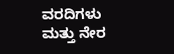ವರದಿಗಳು ಮತ್ತು ನೇರ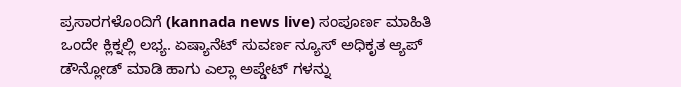ಪ್ರಸಾರಗಳೊಂದಿಗೆ (kannada news live) ಸಂಪೂರ್ಣ ಮಾಹಿತಿ ಒಂದೇ ಕ್ಲಿಕ್ನಲ್ಲಿ ಲಭ್ಯ. ಏಷ್ಯಾನೆಟ್ ಸುವರ್ಣ ನ್ಯೂಸ್ ಅಧಿಕೃತ ಆ್ಯಪ್ ಡೌನ್ಲೋಡ್ ಮಾಡಿ ಹಾಗು ಎಲ್ಲಾ ಅಪ್ಡೇಟ್ ಗಳನ್ನು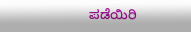ಪಡೆಯಿರಿ